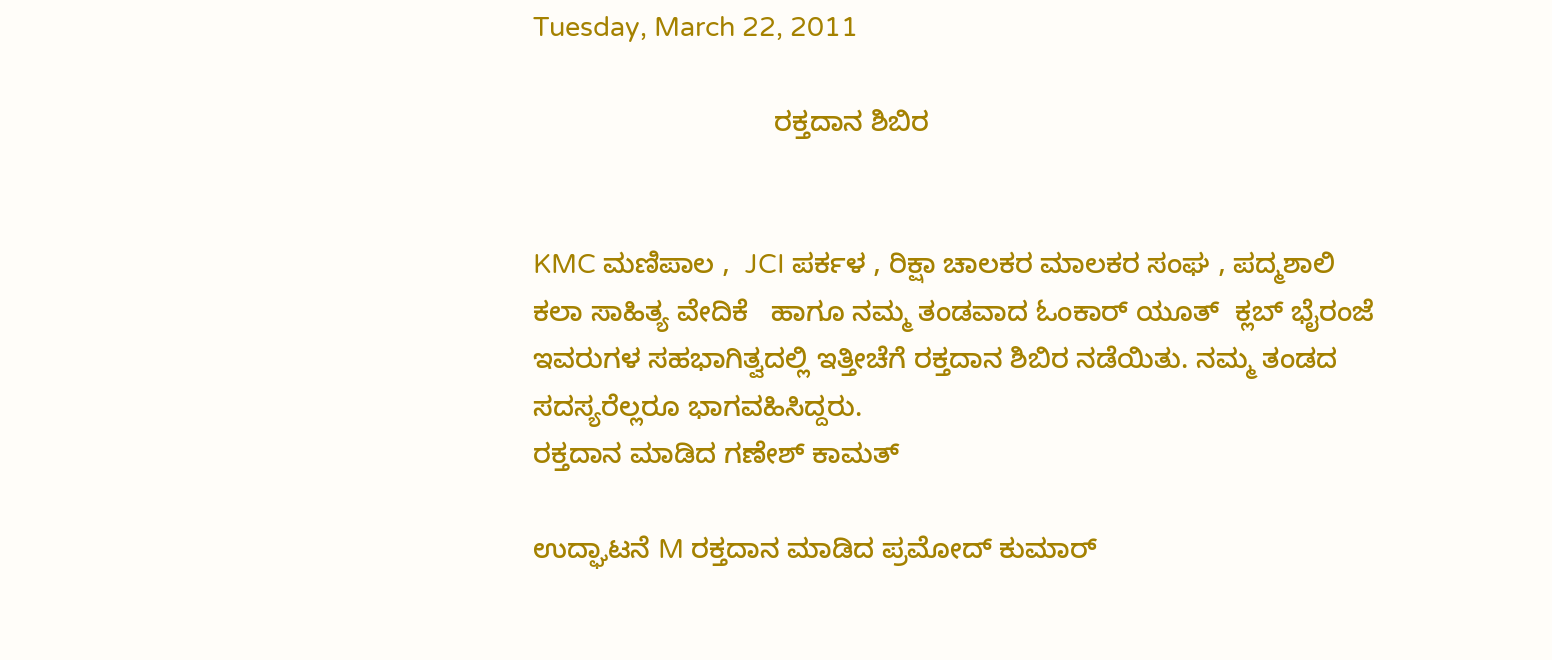Tuesday, March 22, 2011

                               ರಕ್ತದಾನ ಶಿಬಿರ


KMC ಮಣಿಪಾಲ ,  JCI ಪರ್ಕಳ , ರಿಕ್ಷಾ ಚಾಲಕರ ಮಾಲಕರ ಸಂಘ , ಪದ್ಮಶಾಲಿ ಕಲಾ ಸಾಹಿತ್ಯ ವೇದಿಕೆ   ಹಾಗೂ ನಮ್ಮ ತಂಡವಾದ ಓಂಕಾರ್ ಯೂತ್  ಕ್ಲಬ್ ಭೈರಂಜೆ ಇವರುಗಳ ಸಹಭಾಗಿತ್ವದಲ್ಲಿ ಇತ್ತೀಚೆಗೆ ರಕ್ತದಾನ ಶಿಬಿರ ನಡೆಯಿತು. ನಮ್ಮ ತಂಡದ ಸದಸ್ಯರೆಲ್ಲರೂ ಭಾಗವಹಿಸಿದ್ದರು.
ರಕ್ತದಾನ ಮಾಡಿದ ಗಣೇಶ್ ಕಾಮತ್

ಉದ್ಘಾಟನೆ M ರಕ್ತದಾನ ಮಾಡಿದ ಪ್ರಮೋದ್ ಕುಮಾರ್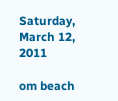Saturday, March 12, 2011

om beach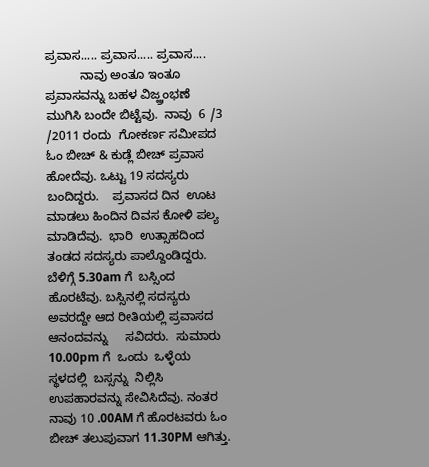ಪ್ರವಾಸ..... ಪ್ರವಾಸ..... ಪ್ರವಾಸ....
          ನಾವು ಅಂತೂ ಇಂತೂ ಪ್ರವಾಸವನ್ನು ಬಹಳ ವಿಜ್ಹ್ರಂಭಣೆ   ಮುಗಿಸಿ ಬಂದೇ ಬಿಟ್ಟೆವು.  ನಾವು  6 /3 /2011 ರಂದು  ಗೋಕರ್ಣ ಸಮೀಪದ  ಓಂ ಬೀಚ್ & ಕುಡ್ಲೆ ಬೀಚ್ ಪ್ರವಾಸ ಹೋದೆವು. ಒಟ್ಟು 19 ಸದಸ್ಯರು ಬಂದಿದ್ದರು.    ಪ್ರವಾಸದ ದಿನ  ಊಟ ಮಾಡಲು ಹಿಂದಿನ ದಿವಸ ಕೋಳಿ ಪಲ್ಯ  ಮಾಡಿದೆವು.  ಭಾರಿ  ಉತ್ಸಾಹದಿಂದ  ತಂಡದ ಸದಸ್ಯರು ಪಾಲ್ದೊಂಡಿದ್ದರು. ಬೆಳಿಗ್ಗೆ 5.30am ಗೆ  ಬಸ್ಸಿಂದ ಹೊರಟೆವು. ಬಸ್ಸಿನಲ್ಲಿ ಸದಸ್ಯರು ಅವರದ್ದೇ ಆದ ರೀತಿಯಲ್ಲಿ ಪ್ರವಾಸದ   ಆನಂದವನ್ನು     ಸವಿದರು.  ಸುಮಾರು  10.00pm ಗೆ  ಒಂದು  ಒಳ್ಳೆಯ  ಸ್ಥಳದಲ್ಲಿ  ಬಸ್ಸನ್ನು  ನಿಲ್ಲಿಸಿ ಉಪಹಾರವನ್ನು ಸೇವಿಸಿದೆವು. ನಂತರ ನಾವು 10 .00AM ಗೆ ಹೊರಟವರು ಓಂ ಬೀಚ್ ತಲುಪುವಾಗ 11.30PM ಆಗಿತ್ತು.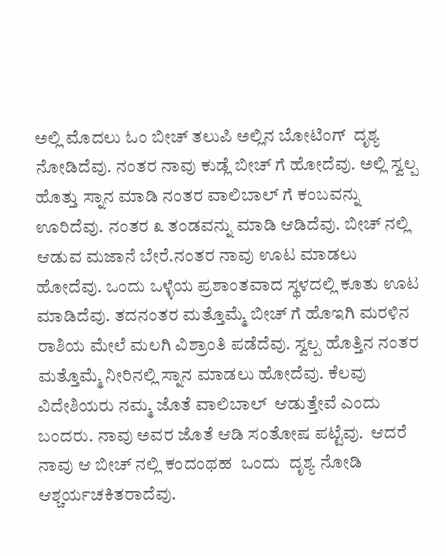ಅಲ್ಲಿ ಮೊದಲು ಓಂ ಬೀಚ್ ತಲುಪಿ ಅಲ್ಲಿನ ಬೋಟಿಂಗ್  ದೃಶ್ಯ  ನೋಡಿದೆವು. ನಂತರ ನಾವು ಕುಡ್ಲೆ ಬೀಚ್ ಗೆ ಹೋದೆವು. ಅಲ್ಲಿ ಸ್ವಲ್ಪ ಹೊತ್ತು ಸ್ನಾನ ಮಾಡಿ ನಂತರ ವಾಲಿಬಾಲ್ ಗೆ ಕಂಬವನ್ನು ಊರಿದೆವು. ನಂತರ ೩ ತಂಡವನ್ನು ಮಾಡಿ ಆಡಿದೆವು. ಬೀಚ್ ನಲ್ಲಿ ಆಡುವ ಮಜಾನೆ ಬೇರೆ.ನಂತರ ನಾವು ಊಟ ಮಾಡಲು ಹೋದೆವು. ಒಂದು ಒಳ್ಳೆಯ ಪ್ರಶಾಂತವಾದ ಸ್ಥಳದಲ್ಲಿ ಕೂತು ಊಟ ಮಾಡಿದೆವು. ತದನಂತರ ಮತ್ತೊಮ್ಮೆ ಬೀಚ್ ಗೆ ಹೊಇಗಿ ಮರಳಿನ ರಾಶಿಯ ಮೇಲೆ ಮಲಗಿ ವಿಶ್ರಾಂತಿ ಪಡೆದೆವು. ಸ್ವಲ್ಪ ಹೊತ್ತಿನ ನಂತರ ಮತ್ತೊಮ್ಮೆ ನೀರಿನಲ್ಲಿ ಸ್ನಾನ ಮಾಡಲು ಹೋದೆವು. ಕೆಲವು ವಿದೇಶಿಯರು ನಮ್ಮ ಜೊತೆ ವಾಲಿಬಾಲ್  ಆಡುತ್ತೇವೆ ಎಂದು ಬಂದರು. ನಾವು ಅವರ ಜೊತೆ ಆಡಿ ಸಂತೋಷ ಪಟ್ಟೆವು.  ಆದರೆ ನಾವು ಆ ಬೀಚ್ ನಲ್ಲಿ ಕಂದಂಥಹ  ಒಂದು  ದೃಶ್ಯ ನೋಡಿ ಆಶ್ಚರ್ಯಚಕಿತರಾದೆವು.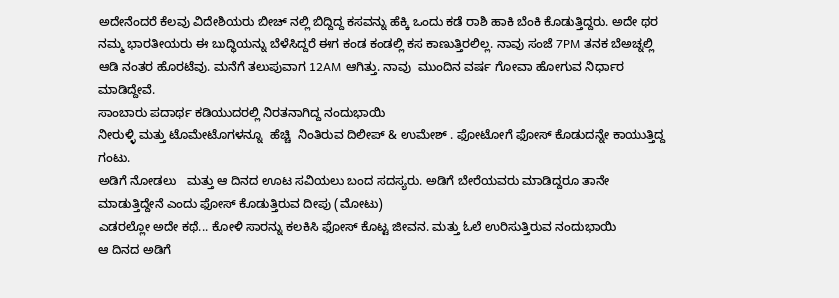ಅದೇನೆಂದರೆ ಕೆಲವು ವಿದೇಶಿಯರು ಬೀಚ್ ನಲ್ಲಿ ಬಿದ್ದಿದ್ದ ಕಸವನ್ನು ಹೆಕ್ಕಿ ಒಂದು ಕಡೆ ರಾಶಿ ಹಾಕಿ ಬೆಂಕಿ ಕೊಡುತ್ತಿದ್ದರು. ಅದೇ ಥರ ನಮ್ಮ ಭಾರತೀಯರು ಈ ಬುದ್ಧಿಯನ್ನು ಬೆಳೆಸಿದ್ದರೆ ಈಗ ಕಂಡ ಕಂಡಲ್ಲಿ ಕಸ ಕಾಣುತ್ತಿರಲಿಲ್ಲ. ನಾವು ಸಂಜೆ 7PM ತನಕ ಬೆಅಚ್ನಲ್ಲಿ ಆಡಿ ನಂತರ ಹೊರಟೆವು. ಮನೆಗೆ ತಲುಪುವಾಗ 12AM ಆಗಿತ್ತು. ನಾವು  ಮುಂದಿನ ವರ್ಷ ಗೋವಾ ಹೋಗುವ ನಿರ್ಧಾರ ಮಾಡಿದ್ದೇವೆ.
ಸಾಂಬಾರು ಪದಾರ್ಥ ಕಡಿಯುದರಲ್ಲಿ ನಿರತನಾಗಿದ್ದ ನಂದುಭಾಯಿ
ನೀರುಳ್ಳಿ ಮತ್ತು ಟೊಮೇಟೊಗಳನ್ನೂ  ಹೆಚ್ಚಿ  ನಿಂತಿರುವ ದಿಲೀಪ್ & ಉಮೇಶ್ . ಫೋಟೋಗೆ ಫೋಸ್ ಕೊಡುದನ್ನೇ ಕಾಯುತ್ತಿದ್ದ ಗಂಟು.
ಅಡಿಗೆ ನೋಡಲು   ಮತ್ತು ಆ ದಿನದ ಊಟ ಸವಿಯಲು ಬಂದ ಸದಸ್ಯರು. ಅಡಿಗೆ ಬೇರೆಯವರು ಮಾಡಿದ್ದರೂ ತಾನೇ ಮಾಡುತ್ತಿದ್ದೇನೆ ಎಂದು ಫೋಸ್ ಕೊಡುತ್ತಿರುವ ದೀಪು (ಮೋಟು)
ಎಡರಲ್ಲೋ ಅದೇ ಕಥೆ... ಕೋಳಿ ಸಾರನ್ನು ಕಲಕಿಸಿ ಫೋಸ್ ಕೊಟ್ಟ ಜೀವನ. ಮತ್ತು ಓಲೆ ಉರಿಸುತ್ತಿರುವ ನಂದುಭಾಯಿ
ಆ ದಿನದ ಅಡಿಗೆ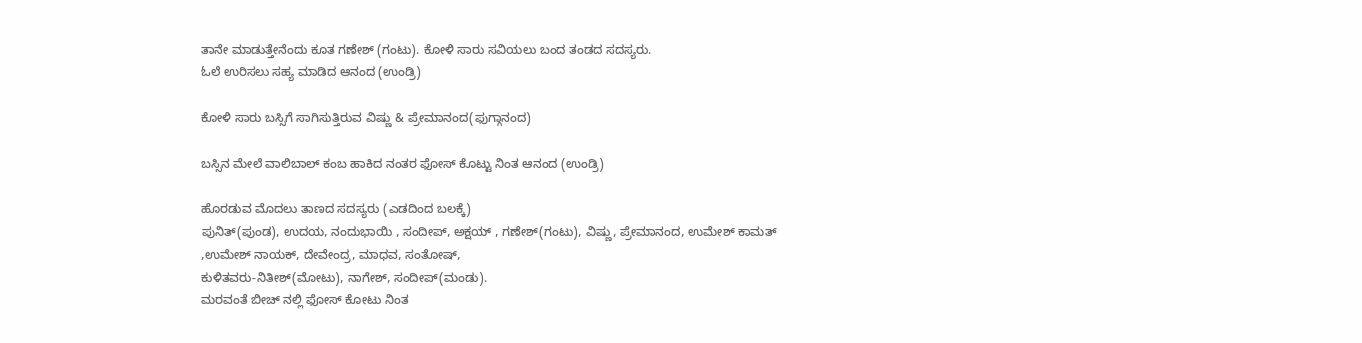ತಾನೇ ಮಾಡುತ್ತೇನೆಂದು ಕೂತ ಗಣೇಶ್ (ಗಂಟು). ಕೋಳಿ ಸಾರು ಸವಿಯಲು ಬಂದ ತಂಡದ ಸದಸ್ಯರು.
ಓಲೆ ಉರಿಸಲು ಸಹ್ಯ ಮಾಡಿದ ಆನಂದ (ಉಂಡ್ರಿ)

ಕೋಳಿ ಸಾರು ಬಸ್ಸಿಗೆ ಸಾಗಿಸುತ್ತಿರುವ ವಿಷ್ಣು & ಪ್ರೇಮಾನಂದ(ಫುಗ್ಗಾನಂದ)

ಬಸ್ಸಿನ ಮೇಲೆ ವಾಲಿಬಾಲ್ ಕಂಬ ಹಾಕಿದ ನಂತರ ಫೋಸ್ ಕೊಟ್ಟು ನಿಂತ ಆನಂದ (ಉಂಡ್ರಿ)

ಹೊರಡುವ ಮೊದಲು ತಾಣದ ಸದಸ್ಯರು (ಎಡದಿಂದ ಬಲಕ್ಕೆ)
ಪುನಿತ್(ಪುಂಡ), ಉದಯ, ನಂದುಭಾಯಿ , ಸಂದೀಪ್, ಅಕ್ಷಯ್ , ಗಣೇಶ್(ಗಂಟು), ವಿಷ್ಣು, ಪ್ರೇಮಾನಂದ, ಉಮೇಶ್ ಕಾಮತ್
,ಉಮೇಶ್ ನಾಯಕ್, ದೇವೇಂದ್ರ, ಮಾಧವ, ಸಂತೋಷ್,
ಕುಳಿತವರು-ನಿತೀಶ್(ಮೋಟು), ನಾಗೇಶ್, ಸಂದೀಪ್(ಮಂಡು).
ಮರವಂತೆ ಬೀಚ್ ನಲ್ಲಿ ಫೋಸ್ ಕೋಟು ನಿಂತ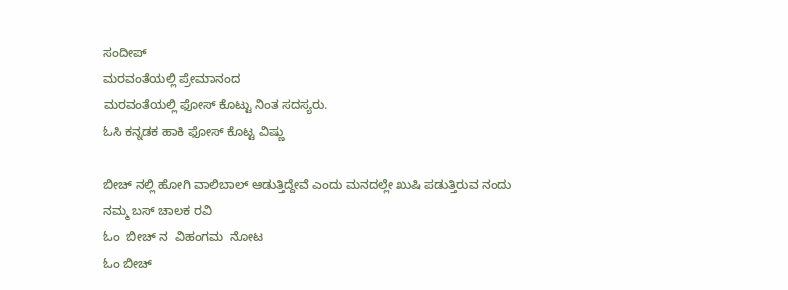ಸಂದೀಪ್
ಮರವಂತೆಯಲ್ಲಿ ಪ್ರೇಮಾನಂದ
ಮರವಂತೆಯಲ್ಲಿ ಫೋಸ್ ಕೊಟ್ಟು ನಿಂತ ಸದಸ್ಯರು.
ಓಸಿ ಕನ್ನಡಕ ಹಾಕಿ ಫೋಸ್ ಕೊಟ್ಟ ವಿಷ್ಣು

ಬೀಚ್ ನಲ್ಲಿ ಹೋಗಿ ವಾಲಿಬಾಲ್ ಆಡುತ್ತಿದ್ದೇವೆ ಎಂದು ಮನದಲ್ಲೇ ಖುಷಿ ಪಡುತ್ತಿರುವ ನಂದು
ನಮ್ಮ ಬಸ್ ಚಾಲಕ ರವಿ
ಓಂ  ಬೀಚ್ ನ  ವಿಹಂಗಮ  ನೋಟ
ಓಂ ಬೀಚ್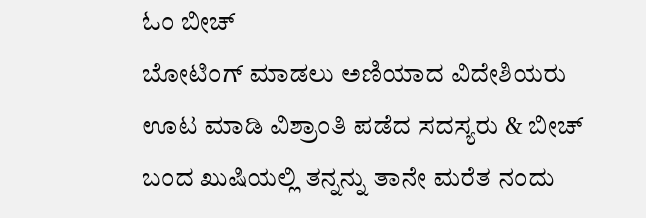ಓಂ ಬೀಚ್
ಬೋಟಿಂಗ್ ಮಾಡಲು ಅಣಿಯಾದ ವಿದೇಶಿಯರು
ಊಟ ಮಾಡಿ ವಿಶ್ರಾಂತಿ ಪಡೆದ ಸದಸ್ಯರು & ಬೀಚ್ ಬಂದ ಖುಷಿಯಲ್ಲಿ ತನ್ನನ್ನು ತಾನೇ ಮರೆತ ನಂದು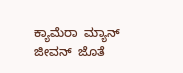ಕ್ಯಾಮೆರಾ  ಮ್ಯಾನ್  ಜೀವನ್  ಜೊತೆ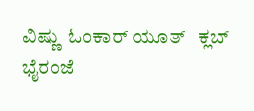ವಿಷ್ಣು  ಓಂಕಾರ್ ಯೂತ್   ಕ್ಲಬ್  ಭೈರಂಜೆ